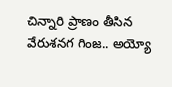చిన్నారి ప్రాణం తీసిన వేరుశనగ గింజ.. అయ్యో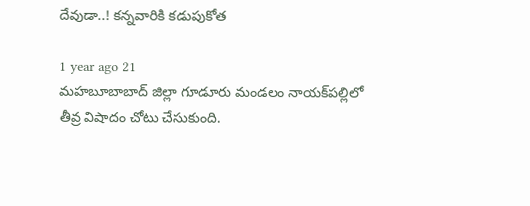దేవుడా..! కన్నవారికి కడుపుకోత

1 year ago 21
మహబూబాబాద్ జిల్లా గూడూరు మండలం నాయక్‌పల్లిలో తీవ్ర విషాదం చోటు చేసుకుంది.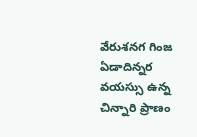వేరుశనగ గింజ ఏడాదిన్నర వయస్సు ఉన్న చిన్నారి ప్రాణం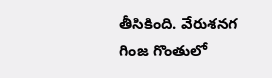తీసికింది. వేరుశనగ గింజ గొంతులో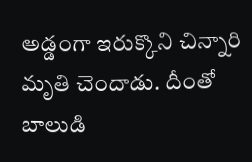అడ్డంగా ఇరుక్కొని చిన్నారి మృతి చెందాడు. దీంతో బాలుడి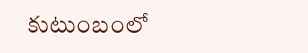కుటుంబంలో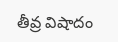తీవ్ర విషాదం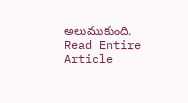అలుముకుంది.
Read Entire Article